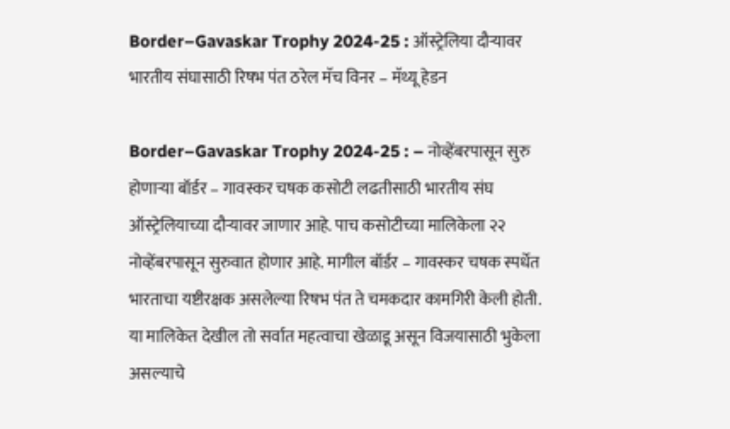Border–Gavaskar Trophy 2024-25 : ऑस्ट्रेलिया दौऱ्यावर भारतीय संघासाठी रिषभ पंत ठरेल मॅच विनर – मॅथ्यू हेडन

Border–Gavaskar Trophy 2024-25 : – नोव्हेंबरपासून सुरु होणाऱ्या बॉर्डर – गावस्कर चषक कसोटी लढतीसाठी भारतीय संघ ऑस्ट्रेलियाच्या दौऱ्यावर जाणार आहे. पाच कसोटीच्या मालिकेला २२ नोव्हेंबरपासून सुरुवात होणार आहे. मागील बॉर्डर – गावस्कर चषक स्पर्धेत भारताचा यष्टीरक्षक असलेल्या रिषभ पंत ते चमकदार कामगिरी केली होती. या मालिकेत देखील तो सर्वात महत्वाचा खेळाडू असून विजयासाठी भुकेला असल्याचे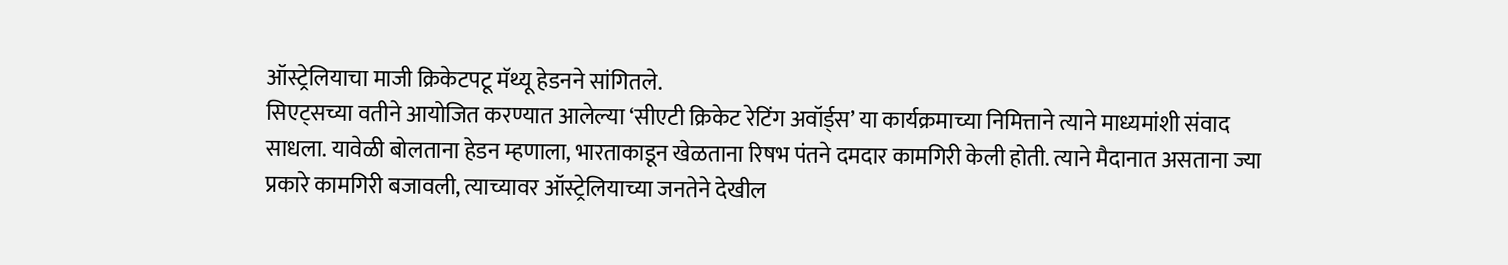ऑस्ट्रेलियाचा माजी क्रिकेटपटू मॅथ्यू हेडनने सांगितले.
सिएट्सच्या वतीने आयोजित करण्यात आलेल्या ‘सीएटी क्रिकेट रेटिंग अवॉर्ड्स’ या कार्यक्रमाच्या निमित्ताने त्याने माध्यमांशी संवाद साधला. यावेळी बोलताना हेडन म्हणाला, भारताकाडून खेळताना रिषभ पंतने दमदार कामगिरी केली होती. त्याने मैदानात असताना ज्या प्रकारे कामगिरी बजावली, त्याच्यावर ऑस्ट्रेलियाच्या जनतेने देखील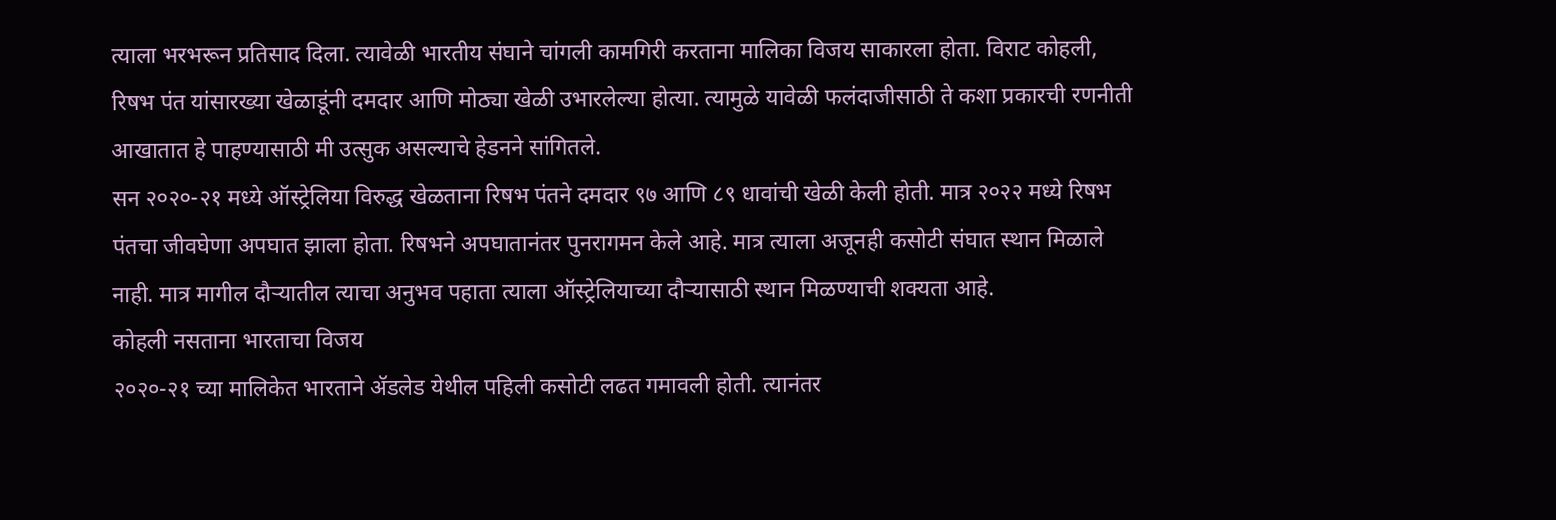त्याला भरभरून प्रतिसाद दिला. त्यावेळी भारतीय संघाने चांगली कामगिरी करताना मालिका विजय साकारला होता. विराट कोहली, रिषभ पंत यांसारख्या खेळाडूंनी दमदार आणि मोठ्या खेळी उभारलेल्या होत्या. त्यामुळे यावेळी फलंदाजीसाठी ते कशा प्रकारची रणनीती आखातात हे पाहण्यासाठी मी उत्सुक असल्याचे हेडनने सांगितले.
सन २०२०-२१ मध्ये ऑस्ट्रेलिया विरुद्ध खेळताना रिषभ पंतने दमदार ९७ आणि ८९ धावांची खेळी केली होती. मात्र २०२२ मध्ये रिषभ पंतचा जीवघेणा अपघात झाला होता. रिषभने अपघातानंतर पुनरागमन केले आहे. मात्र त्याला अजूनही कसोटी संघात स्थान मिळाले नाही. मात्र मागील दौऱ्यातील त्याचा अनुभव पहाता त्याला ऑस्ट्रेलियाच्या दौऱ्यासाठी स्थान मिळण्याची शक्यता आहे.
कोहली नसताना भारताचा विजय
२०२०-२१ च्या मालिकेत भारताने ॲडलेड येथील पहिली कसोटी लढत गमावली होती. त्यानंतर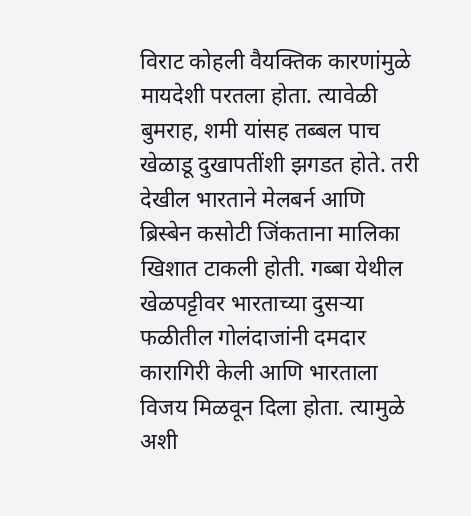विराट कोहली वैयक्तिक कारणांमुळे मायदेशी परतला होता. त्यावेळी बुमराह, शमी यांसह तब्बल पाच खेळाडू दुखापतींशी झगडत होते. तरी देखील भारताने मेलबर्न आणि ब्रिस्बेन कसोटी जिंकताना मालिका खिशात टाकली होती. गब्बा येथील खेळपट्टीवर भारताच्या दुसऱ्या फळीतील गोलंदाजांनी दमदार कारागिरी केली आणि भारताला विजय मिळवून दिला होता. त्यामुळे अशी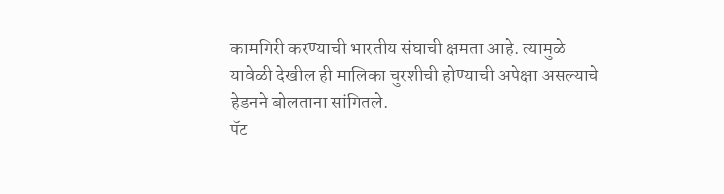कामगिरी करण्याची भारतीय संघाची क्षमता आहे. त्यामुळे यावेळी देखील ही मालिका चुरशीची होण्याची अपेक्षा असल्याचे हेडनने बोलताना सांगितले.
पॅट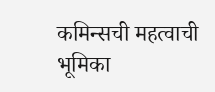कमिन्सची महत्वाची भूमिका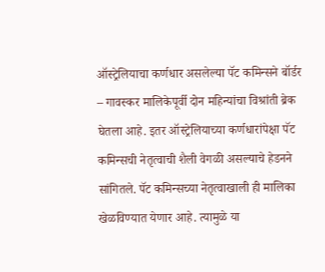ऑस्ट्रेलियाचा कर्णधार असलेल्या पॅट कमिन्सने बॉर्डर – गावस्कर मालिकेपूर्वी दोन महिन्यांचा विश्रांती ब्रेक घेतला आहे. इतर ऑस्ट्रेलियाच्या कर्णधारांपेक्षा पॅट कमिन्सची नेतृत्वाची शैली वेगळी असल्याचे हेडनने सांगितले. पॅट कमिन्सच्या नेतृत्वाखाली ही मालिका खेळविण्यात येणार आहे. त्यामुळे या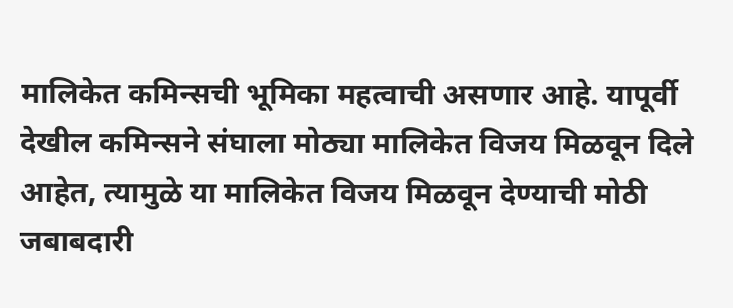मालिकेत कमिन्सची भूमिका महत्वाची असणार आहे. यापूर्वी देखील कमिन्सने संघाला मोठ्या मालिकेत विजय मिळवून दिले आहेत, त्यामुळे या मालिकेत विजय मिळवून देण्याची मोठी जबाबदारी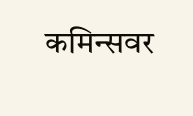कमिन्सवर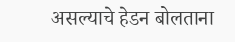असल्याचे हेडन बोलताना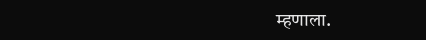म्हणाला.